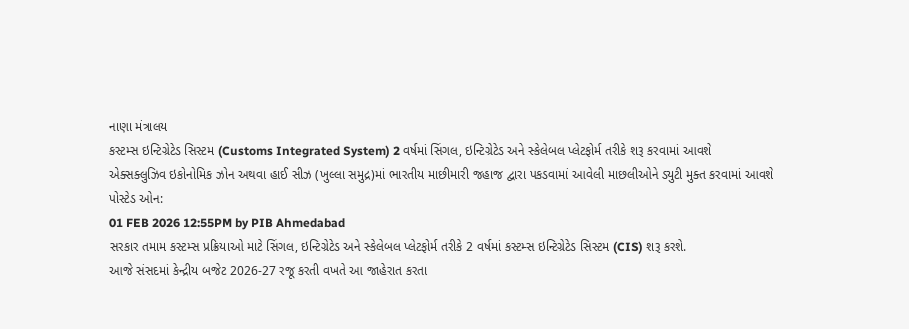નાણા મંત્રાલય
કસ્ટમ્સ ઇન્ટિગ્રેટેડ સિસ્ટમ (Customs Integrated System) 2 વર્ષમાં સિંગલ, ઇન્ટિગ્રેટેડ અને સ્કેલેબલ પ્લેટફોર્મ તરીકે શરૂ કરવામાં આવશે
એક્સક્લુઝિવ ઇકોનોમિક ઝોન અથવા હાઈ સીઝ (ખુલ્લા સમુદ્ર)માં ભારતીય માછીમારી જહાજ દ્વારા પકડવામાં આવેલી માછલીઓને ડ્યુટી મુક્ત કરવામાં આવશે
પોસ્ટેડ ઓન:
01 FEB 2026 12:55PM by PIB Ahmedabad
સરકાર તમામ કસ્ટમ્સ પ્રક્રિયાઓ માટે સિંગલ, ઇન્ટિગ્રેટેડ અને સ્કેલેબલ પ્લેટફોર્મ તરીકે 2 વર્ષમાં કસ્ટમ્સ ઇન્ટિગ્રેટેડ સિસ્ટમ (CIS) શરૂ કરશે.
આજે સંસદમાં કેન્દ્રીય બજેટ 2026-27 રજૂ કરતી વખતે આ જાહેરાત કરતા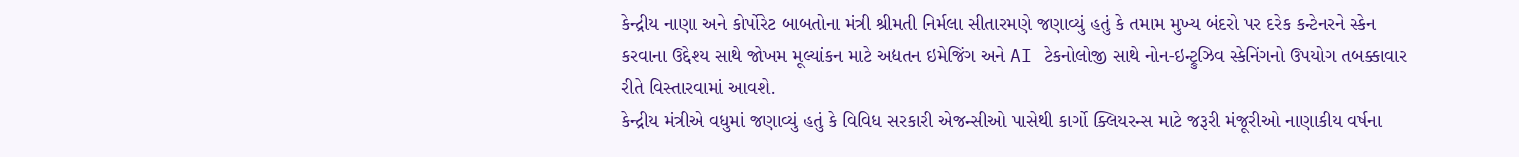કેન્દ્રીય નાણા અને કોર્પોરેટ બાબતોના મંત્રી શ્રીમતી નિર્મલા સીતારમણે જણાવ્યું હતું કે તમામ મુખ્ય બંદરો પર દરેક કન્ટેનરને સ્કેન કરવાના ઉદ્દેશ્ય સાથે જોખમ મૂલ્યાંકન માટે અદ્યતન ઇમેજિંગ અને AI ટેકનોલોજી સાથે નોન-ઇન્ટ્રુઝિવ સ્કેનિંગનો ઉપયોગ તબક્કાવાર રીતે વિસ્તારવામાં આવશે.
કેન્દ્રીય મંત્રીએ વધુમાં જણાવ્યું હતું કે વિવિધ સરકારી એજન્સીઓ પાસેથી કાર્ગો ક્લિયરન્સ માટે જરૂરી મંજૂરીઓ નાણાકીય વર્ષના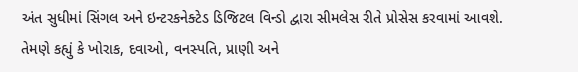અંત સુધીમાં સિંગલ અને ઇન્ટરકનેક્ટેડ ડિજિટલ વિન્ડો દ્વારા સીમલેસ રીતે પ્રોસેસ કરવામાં આવશે. તેમણે કહ્યું કે ખોરાક, દવાઓ, વનસ્પતિ, પ્રાણી અને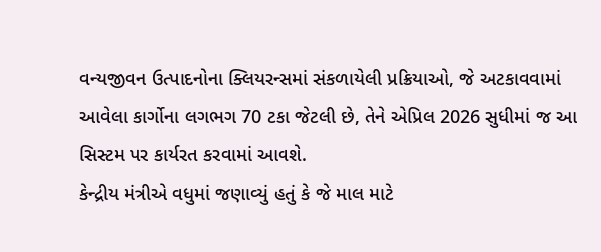વન્યજીવન ઉત્પાદનોના ક્લિયરન્સમાં સંકળાયેલી પ્રક્રિયાઓ, જે અટકાવવામાં આવેલા કાર્ગોના લગભગ 70 ટકા જેટલી છે, તેને એપ્રિલ 2026 સુધીમાં જ આ સિસ્ટમ પર કાર્યરત કરવામાં આવશે.
કેન્દ્રીય મંત્રીએ વધુમાં જણાવ્યું હતું કે જે માલ માટે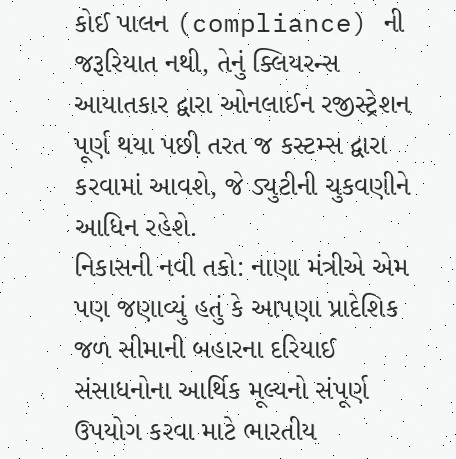કોઈ પાલન (compliance) ની જરૂરિયાત નથી, તેનું ક્લિયરન્સ આયાતકાર દ્વારા ઓનલાઈન રજીસ્ટ્રેશન પૂર્ણ થયા પછી તરત જ કસ્ટમ્સ દ્વારા કરવામાં આવશે, જે ડ્યુટીની ચુકવણીને આધિન રહેશે.
નિકાસની નવી તકો: નાણા મંત્રીએ એમ પણ જણાવ્યું હતું કે આપણા પ્રાદેશિક જળ સીમાની બહારના દરિયાઈ સંસાધનોના આર્થિક મૂલ્યનો સંપૂર્ણ ઉપયોગ કરવા માટે ભારતીય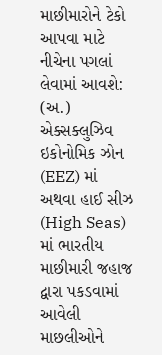માછીમારોને ટેકો આપવા માટે નીચેના પગલાં લેવામાં આવશે: (અ.) એક્સક્લુઝિવ ઇકોનોમિક ઝોન (EEZ) માં અથવા હાઈ સીઝ (High Seas) માં ભારતીય માછીમારી જહાજ દ્વારા પકડવામાં આવેલી માછલીઓને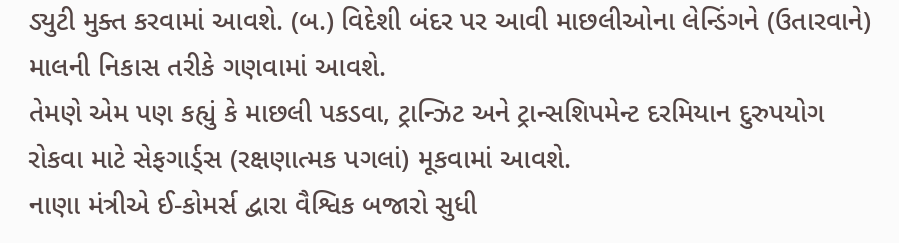ડ્યુટી મુક્ત કરવામાં આવશે. (બ.) વિદેશી બંદર પર આવી માછલીઓના લેન્ડિંગને (ઉતારવાને) માલની નિકાસ તરીકે ગણવામાં આવશે.
તેમણે એમ પણ કહ્યું કે માછલી પકડવા, ટ્રાન્ઝિટ અને ટ્રાન્સશિપમેન્ટ દરમિયાન દુરુપયોગ રોકવા માટે સેફગાર્ડ્સ (રક્ષણાત્મક પગલાં) મૂકવામાં આવશે.
નાણા મંત્રીએ ઈ-કોમર્સ દ્વારા વૈશ્વિક બજારો સુધી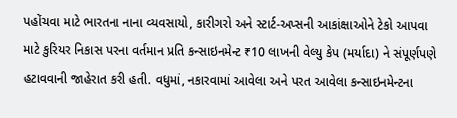પહોંચવા માટે ભારતના નાના વ્યવસાયો, કારીગરો અને સ્ટાર્ટ-અપ્સની આકાંક્ષાઓને ટેકો આપવા માટે કુરિયર નિકાસ પરના વર્તમાન પ્રતિ કન્સાઇનમેન્ટ ₹10 લાખની વેલ્યુ કેપ (મર્યાદા) ને સંપૂર્ણપણે હટાવવાની જાહેરાત કરી હતી. વધુમાં, નકારવામાં આવેલા અને પરત આવેલા કન્સાઇનમેન્ટના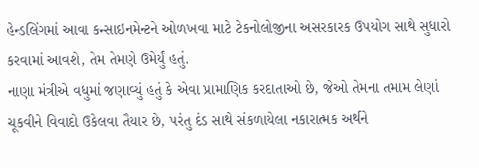હેન્ડલિંગમાં આવા કન્સાઇનમેન્ટને ઓળખવા માટે ટેકનોલોજીના અસરકારક ઉપયોગ સાથે સુધારો કરવામાં આવશે, તેમ તેમણે ઉમેર્યું હતું.
નાણા મંત્રીએ વધુમાં જણાવ્યું હતું કે એવા પ્રામાણિક કરદાતાઓ છે, જેઓ તેમના તમામ લેણાં ચૂકવીને વિવાદો ઉકેલવા તૈયાર છે, પરંતુ દંડ સાથે સંકળાયેલા નકારાત્મક અર્થને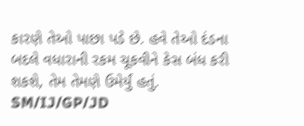કારણે તેઓ પાછા પડે છે. હવે તેઓ દંડના બદલે વધારાની રકમ ચૂકવીને કેસ બંધ કરી શકશે, તેમ તેમણે ઉમેર્યું હતું.
SM/IJ/GP/JD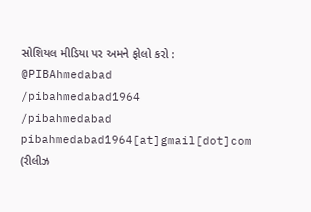સોશિયલ મીડિયા પર અમને ફોલો કરો :
@PIBAhmedabad
/pibahmedabad1964
/pibahmedabad
pibahmedabad1964[at]gmail[dot]com
(રીલીઝ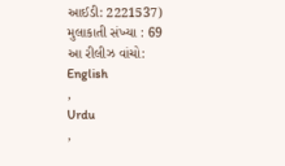આઈડી: 2221537)
મુલાકાતી સંખ્યા : 69
આ રીલીઝ વાંચો:
English
,
Urdu
,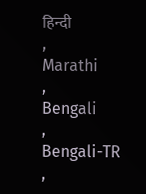हिन्दी
,
Marathi
,
Bengali
,
Bengali-TR
,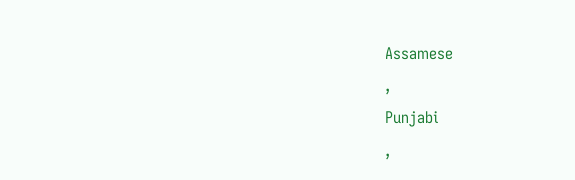Assamese
,
Punjabi
,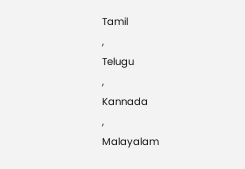Tamil
,
Telugu
,
Kannada
,
Malayalam